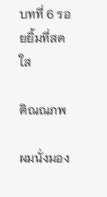บทที่ 6 รอยยิ้มที่สดใส

ติณณภพ

ผมนั่งมอง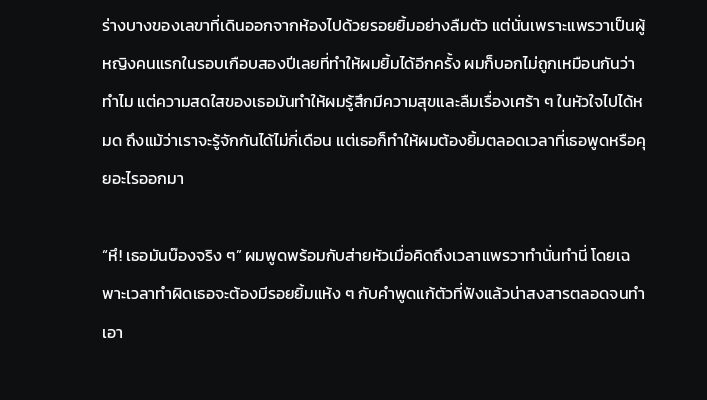ร่างบางของเลขาที่เดินออกจากห้องไปด้วยรอยยิ้มอย่างลืมตัว แต่นั่นเพราะแพรวาเป็นผู้หญิงคนแรกในรอบเกือบสองปีเลยที่ทำให้ผมยิ้มได้อีกครั้ง ผมก็บอกไม่ถูกเหมือนกันว่าทำไม แต่ความสดใสของเธอมันทำให้ผมรู้สึกมีความสุขและลืมเรื่องเศร้า ๆ ในหัวใจไปได้หมด ถึงแม้ว่าเราจะรู้จักกันได้ไม่กี่เดือน แต่เธอก็ทำให้ผมต้องยิ้มตลอดเวลาที่เธอพูดหรือคุยอะไรออกมา

“หึ! เธอมันบ๊องจริง ๆ” ผมพูดพร้อมกับส่ายหัวเมื่อคิดถึงเวลาแพรวาทำนั่นทำนี่ โดยเฉพาะเวลาทำผิดเธอจะต้องมีรอยยิ้มแห้ง ๆ กับคำพูดแก้ตัวที่ฟังแล้วน่าสงสารตลอดจนทำเอา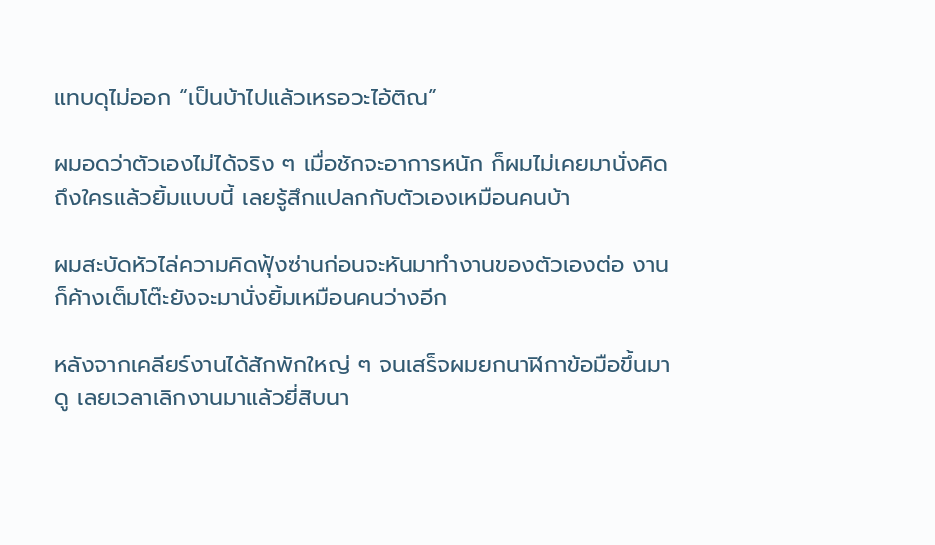แทบดุไม่ออก “เป็นบ้าไปแล้วเหรอวะไอ้ติณ”

ผมอดว่าตัวเองไม่ได้จริง ๆ เมื่อชักจะอาการหนัก ก็ผมไม่เคยมานั่งคิดถึงใครแล้วยิ้มแบบนี้ เลยรู้สึกแปลกกับตัวเองเหมือนคนบ้า

ผมสะบัดหัวไล่ความคิดฟุ้งซ่านก่อนจะหันมาทำงานของตัวเองต่อ งานก็ค้างเต็มโต๊ะยังจะมานั่งยิ้มเหมือนคนว่างอีก

หลังจากเคลียร์งานได้สักพักใหญ่ ๆ จนเสร็จผมยกนาฬิกาข้อมือขึ้นมาดู เลยเวลาเลิกงานมาแล้วยี่สิบนา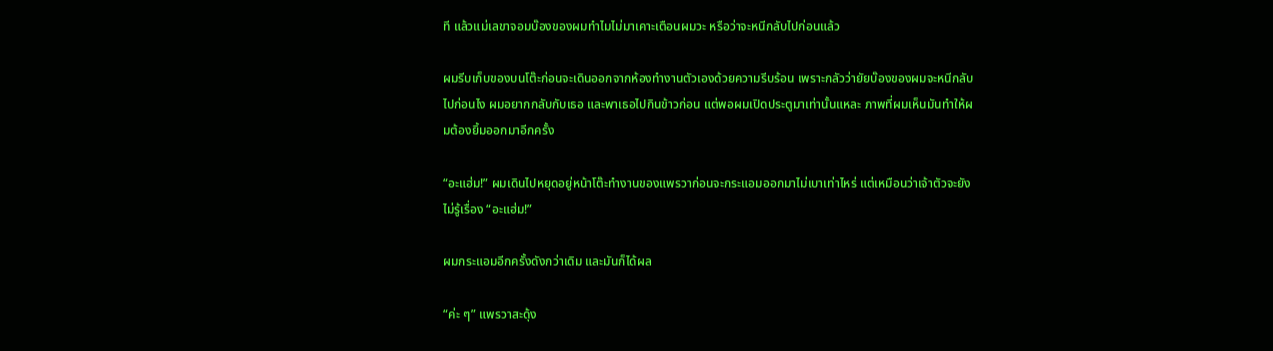ที แล้วแม่เลขาจอมบ๊องของผมทำไมไม่มาเคาะเตือนผมวะ หรือว่าจะหนีกลับไปก่อนแล้ว

ผมรีบเก็บของบนโต๊ะก่อนจะเดินออกจากห้องทำงานตัวเองด้วยความรีบร้อน เพราะกลัวว่ายัยบ๊องของผมจะหนีกลับไปก่อนไง ผมอยากกลับกับเธอ และพาเธอไปกินข้าวก่อน แต่พอผมเปิดประตูมาเท่านั้นแหละ ภาพที่ผมเห็นมันทำให้ผมต้องยิ้มออกมาอีกครั้ง

“อะแฮ่ม!” ผมเดินไปหยุดอยู่หน้าโต๊ะทำงานของแพรวาก่อนจะกระแอมออกมาไม่เบาเท่าไหร่ แต่เหมือนว่าเจ้าตัวจะยังไม่รู้เรื่อง “อะแฮ่ม!”

ผมกระแอมอีกครั้งดังกว่าเดิม และมันก็ได้ผล

“ค่ะ ๆ” แพรวาสะดุ้ง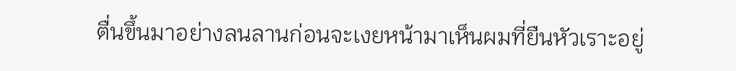ตื่นขึ้นมาอย่างลนลานก่อนจะเงยหน้ามาเห็นผมที่ยืนหัวเราะอยู่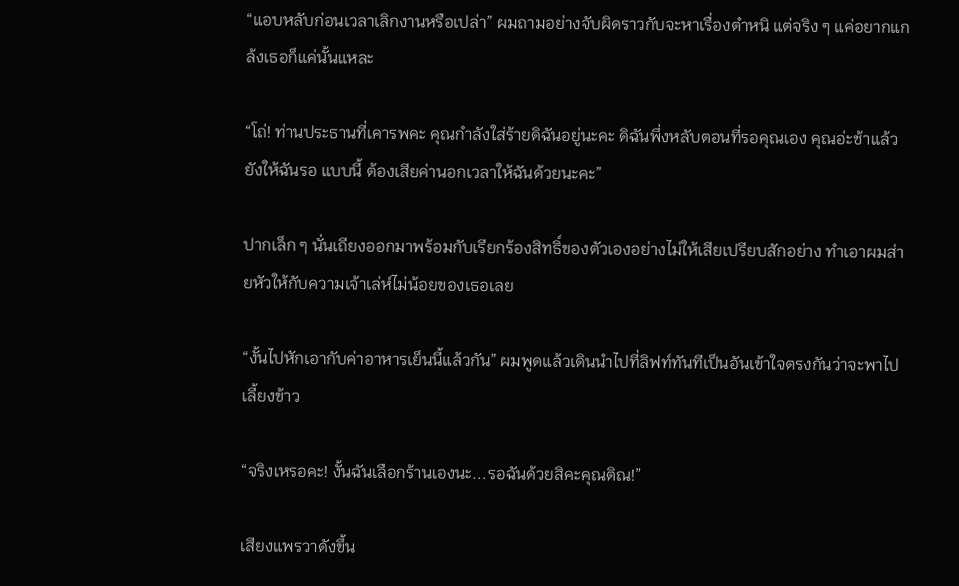“แอบหลับก่อนเวลาเลิกงานหรือเปล่า” ผมถามอย่างจับผิดราวกับจะหาเรื่องตำหนิ แต่จริง ๆ แค่อยากแกล้งเธอก็แค่นั้นแหละ

“โถ่! ท่านประธานที่เคารพคะ คุณกำลังใส่ร้ายดิฉันอยู่นะคะ ดิฉันพึ่งหลับตอนที่รอคุณเอง คุณอ่ะช้าแล้วยังให้ฉันรอ แบบนี้ ต้องเสียค่านอกเวลาให้ฉันด้วยนะคะ”

ปากเล็ก ๆ นั่นเถียงออกมาพร้อมกับเรียกร้องสิทธิ์ของตัวเองอย่างไม่ให้เสียเปรียบสักอย่าง ทำเอาผมส่ายหัวให้กับความเจ้าเล่ห์ไม่น้อยของเธอเลย

“งั้นไปหักเอากับค่าอาหารเย็นนี้แล้วกัน” ผมพูดแล้วเดินนำไปที่ลิฟท์ทันทีเป็นอันเข้าใจตรงกันว่าจะพาไปเลี้ยงข้าว

“จริงเหรอคะ! งั้นฉันเลือกร้านเองนะ...รอฉันด้วยสิคะคุณติณ!”

เสียงแพรวาดังขึ้น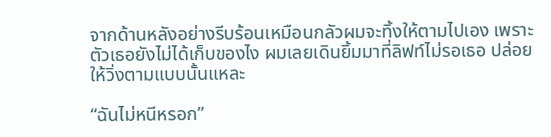จากด้านหลังอย่างรีบร้อนเหมือนกลัวผมจะทิ้งให้ตามไปเอง เพราะตัวเธอยังไม่ได้เก็บของไง ผมเลยเดินยิ้มมาที่ลิฟท์ไม่รอเธอ ปล่อยให้วิ่งตามแบบนั้นแหละ

“ฉันไม่หนีหรอก”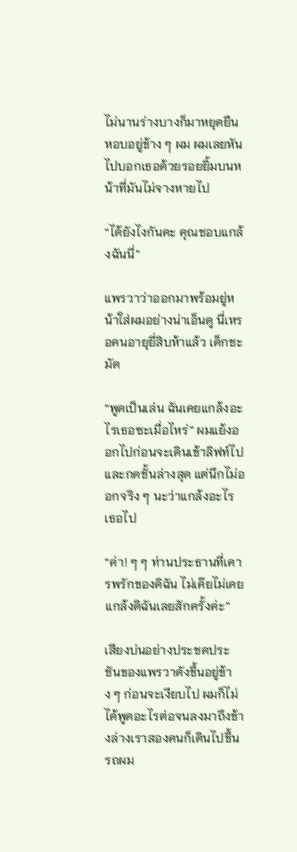ไม่นานร่างบางก็มาหยุดยืนหอบอยู่ข้าง ๆ ผม ผมเลยหันไปบอกเธอด้วยรอยยิ้มบนหน้าที่มันไม่จางหายไป

“ได้ยังไงกันคะ คุณชอบแกล้งฉันนี่”

แพรวาว่าออกมาพร้อมยู่หน้าใส่ผมอย่างน่าเอ็นดู นี่เหรอคนอายุยี่สิบห้าแล้ว เด็กชะมัด

“พูดเป็นเล่น ฉันเคยแกล้งอะไรเธอซะเมื่อไหร่” ผมแย้งออกไปก่อนจะเดินเข้าลิฟท์ไปและกดชั้นล่างสุด แต่นึกไม่ออกจริง ๆ นะว่าแกล้งอะไรเธอไป

“ค่า! ๆ ๆ ท่านประธานที่เคารพรักของดิฉัน ไม่เค๊ยไม่เคยแกล้งดิฉันเลยสักครั้งค่ะ”

เสียงบ่นอย่างประชดประชันของแพรวาดังขึ้นอยู่ข้าง ๆ ก่อนจะเงียบไป ผมก็ไม่ได้พูดอะไรต่อจนลงมาถึงข้างล่างเราสองคนก็เดินไปขึ้นรถผม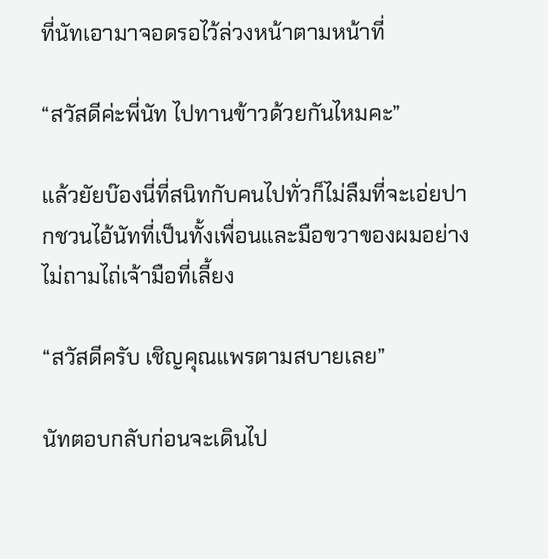ที่นัทเอามาจอดรอไว้ล่วงหน้าตามหน้าที่

“สวัสดีค่ะพี่นัท ไปทานข้าวด้วยกันไหมคะ”

แล้วยัยบ๊องนี่ที่สนิทกับคนไปทั่วก็ไม่ลืมที่จะเอ่ยปากชวนไอ้นัทที่เป็นทั้งเพื่อนและมือขวาของผมอย่างไม่ถามไถ่เจ้ามือที่เลี้ยง

“สวัสดีครับ เชิญคุณแพรตามสบายเลย”

นัทตอบกลับก่อนจะเดินไป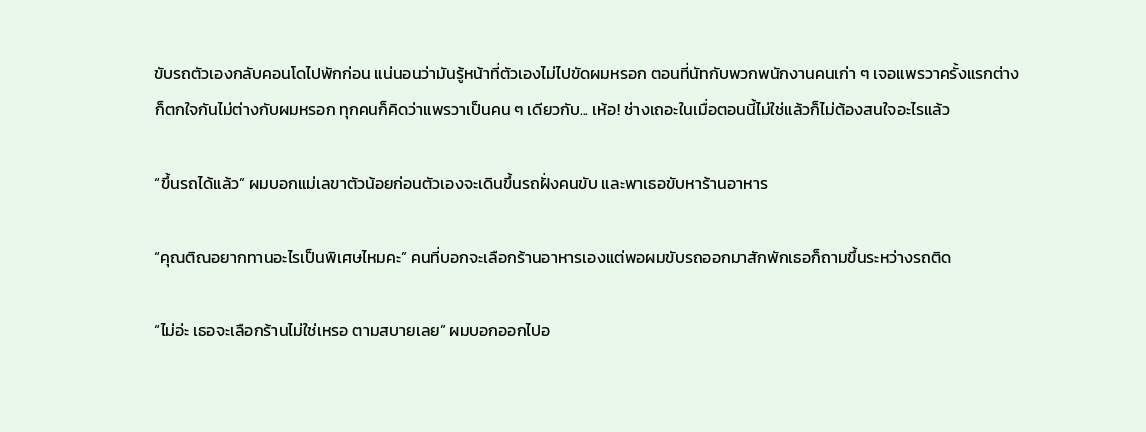ขับรถตัวเองกลับคอนโดไปพักก่อน แน่นอนว่ามันรู้หน้าที่ตัวเองไม่ไปขัดผมหรอก ตอนที่นัทกับพวกพนักงานคนเก่า ๆ เจอแพรวาครั้งแรกต่างก็ตกใจกันไม่ต่างกับผมหรอก ทุกคนก็คิดว่าแพรวาเป็นคน ๆ เดียวกับ... เห้อ! ช่างเถอะในเมื่อตอนนี้ไม่ใช่แล้วก็ไม่ต้องสนใจอะไรแล้ว

“ขึ้นรถได้แล้ว” ผมบอกแม่เลขาตัวน้อยก่อนตัวเองจะเดินขึ้นรถฝั่งคนขับ และพาเธอขับหาร้านอาหาร

“คุณติณอยากทานอะไรเป็นพิเศษไหมคะ” คนที่บอกจะเลือกร้านอาหารเองแต่พอผมขับรถออกมาสักพักเธอก็ถามขึ้นระหว่างรถติด

“ไม่อ่ะ เธอจะเลือกร้านไม่ใช่เหรอ ตามสบายเลย” ผมบอกออกไปอ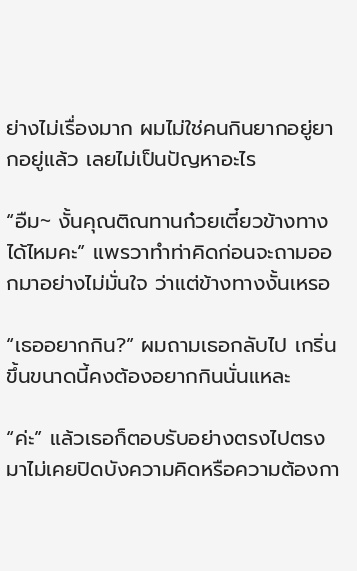ย่างไม่เรื่องมาก ผมไม่ใช่คนกินยากอยู่ยากอยู่แล้ว เลยไม่เป็นปัญหาอะไร

“อืม~ งั้นคุณติณทานก๋วยเตี๋ยวข้างทางได้ไหมคะ” แพรวาทำท่าคิดก่อนจะถามออกมาอย่างไม่มั่นใจ ว่าแต่ข้างทางงั้นเหรอ

“เธออยากกิน?” ผมถามเธอกลับไป เกริ่นขึ้นขนาดนี้คงต้องอยากกินนั่นแหละ

“ค่ะ” แล้วเธอก็ตอบรับอย่างตรงไปตรงมาไม่เคยปิดบังความคิดหรือความต้องกา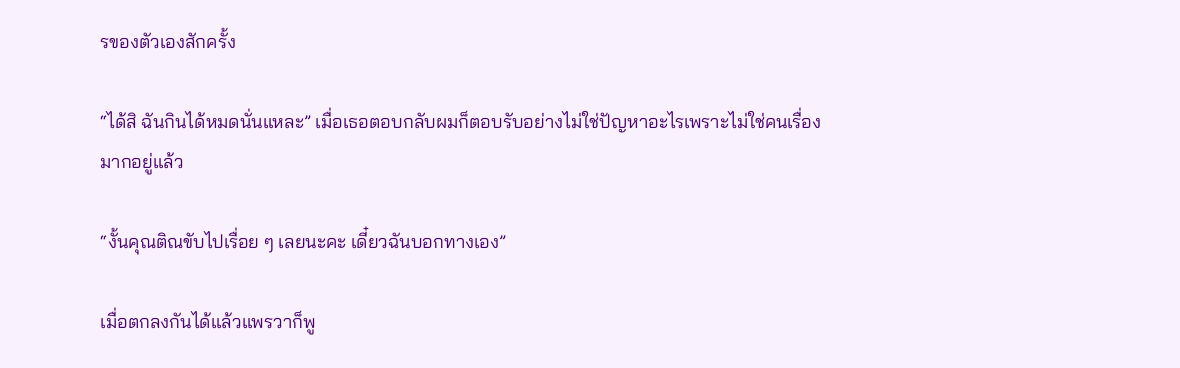รของตัวเองสักครั้ง

“ได้สิ ฉันกินได้หมดนั่นแหละ” เมื่อเธอตอบกลับผมก็ตอบรับอย่างไม่ใช่ปัญหาอะไรเพราะไม่ใช่คนเรื่องมากอยู่แล้ว

“งั้นคุณติณขับไปเรื่อย ๆ เลยนะคะ เดี๋ยวฉันบอกทางเอง”

เมื่อตกลงกันได้แล้วแพรวาก็พู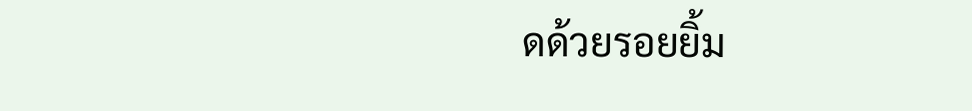ดด้วยรอยยิ้ม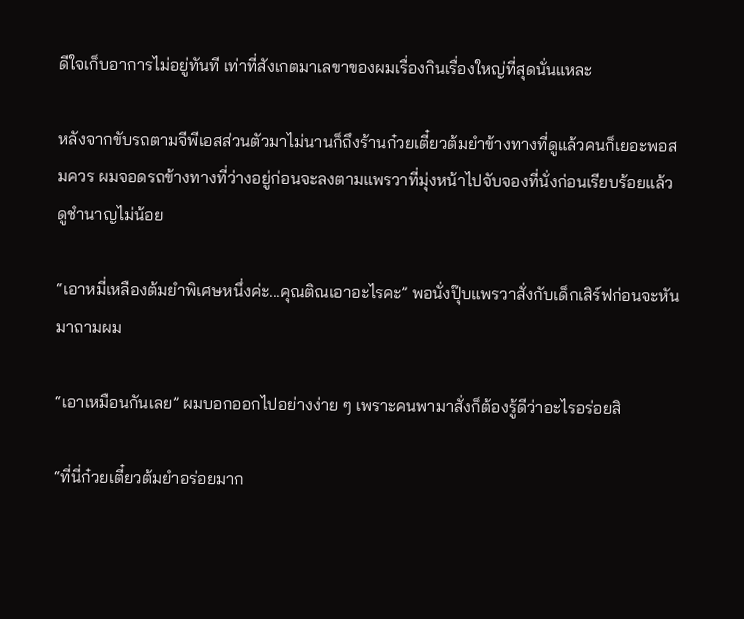ดีใจเก็บอาการไม่อยู่ทันที เท่าที่สังเกตมาเลขาของผมเรื่องกินเรื่องใหญ่ที่สุดนั่นแหละ

หลังจากขับรถตามจีพีเอสส่วนตัวมาไม่นานก็ถึงร้านก๋วยเตี๋ยวต้มยำข้างทางที่ดูแล้วคนก็เยอะพอสมควร ผมจอดรถข้างทางที่ว่างอยู่ก่อนจะลงตามแพรวาที่มุ่งหน้าไปจับจองที่นั่งก่อนเรียบร้อยแล้ว ดูชำนาญไม่น้อย

“เอาหมี่เหลืองต้มยำพิเศษหนึ่งค่ะ...คุณติณเอาอะไรคะ” พอนั่งปุ๊บแพรวาสั่งกับเด็กเสิร์ฟก่อนจะหันมาถามผม

“เอาเหมือนกันเลย” ผมบอกออกไปอย่างง่าย ๆ เพราะคนพามาสั่งก็ต้องรู้ดีว่าอะไรอร่อยสิ

“ที่นี่ก๋วยเตี๋ยวต้มยำอร่อยมาก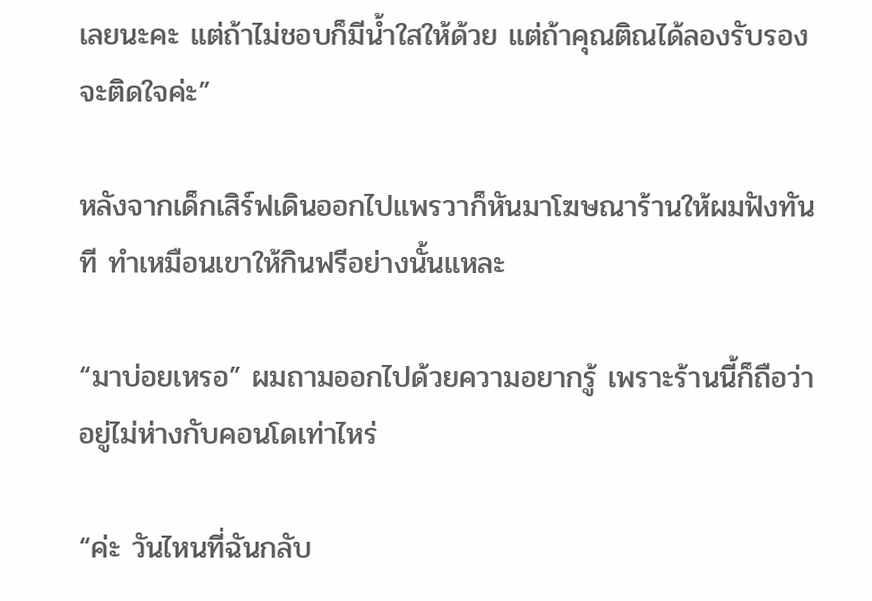เลยนะคะ แต่ถ้าไม่ชอบก็มีน้ำใสให้ด้วย แต่ถ้าคุณติณได้ลองรับรองจะติดใจค่ะ”

หลังจากเด็กเสิร์ฟเดินออกไปแพรวาก็หันมาโฆษณาร้านให้ผมฟังทันที ทำเหมือนเขาให้กินฟรีอย่างนั้นแหละ

“มาบ่อยเหรอ” ผมถามออกไปด้วยความอยากรู้ เพราะร้านนี้ก็ถือว่าอยู่ไม่ห่างกับคอนโดเท่าไหร่

“ค่ะ วันไหนที่ฉันกลับ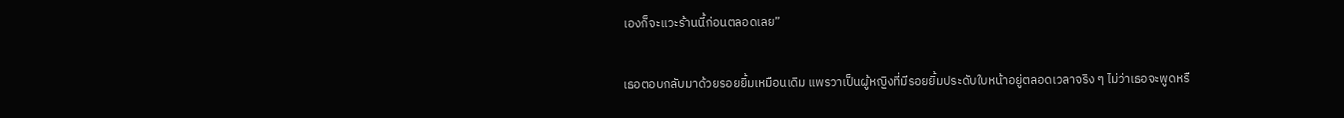เองก็จะแวะร้านนี้ก่อนตลอดเลย”

เธอตอบกลับมาด้วยรอยยิ้มเหมือนเดิม แพรวาเป็นผู้หญิงที่มีรอยยิ้มประดับใบหน้าอยู่ตลอดเวลาจริง ๆ ไม่ว่าเธอจะพูดหรื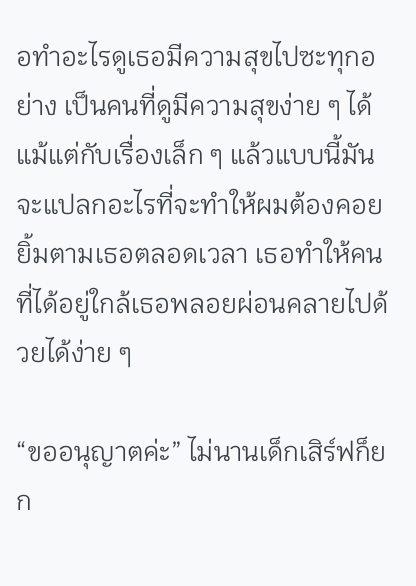อทำอะไรดูเธอมีความสุขไปซะทุกอย่าง เป็นคนที่ดูมีความสุขง่าย ๆ ได้แม้แต่กับเรื่องเล็ก ๆ แล้วแบบนี้มันจะแปลกอะไรที่จะทำให้ผมต้องคอยยิ้มตามเธอตลอดเวลา เธอทำให้คนที่ได้อยู่ใกล้เธอพลอยผ่อนคลายไปด้วยได้ง่าย ๆ

“ขออนุญาตค่ะ” ไม่นานเด็กเสิร์ฟก็ยก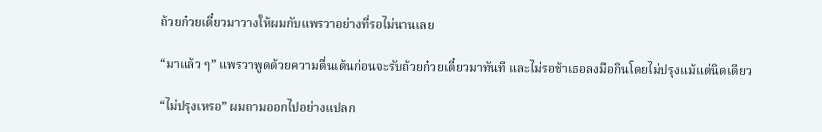ถ้วยก๋วยเตี๋ยวมาวางให้ผมกับแพรวาอย่างที่รอไม่นานเลย

“มาแล้ว ๆ” แพรวาพูดด้วยความตื่นเต้นก่อนจะรับถ้วยก๋วยเตี๋ยวมาทันที และไม่รอช้าเธอลงมือกินโดยไม่ปรุงแม้แต่นิดเดียว

“ไม่ปรุงเหรอ” ผมถามออกไปอย่างแปลก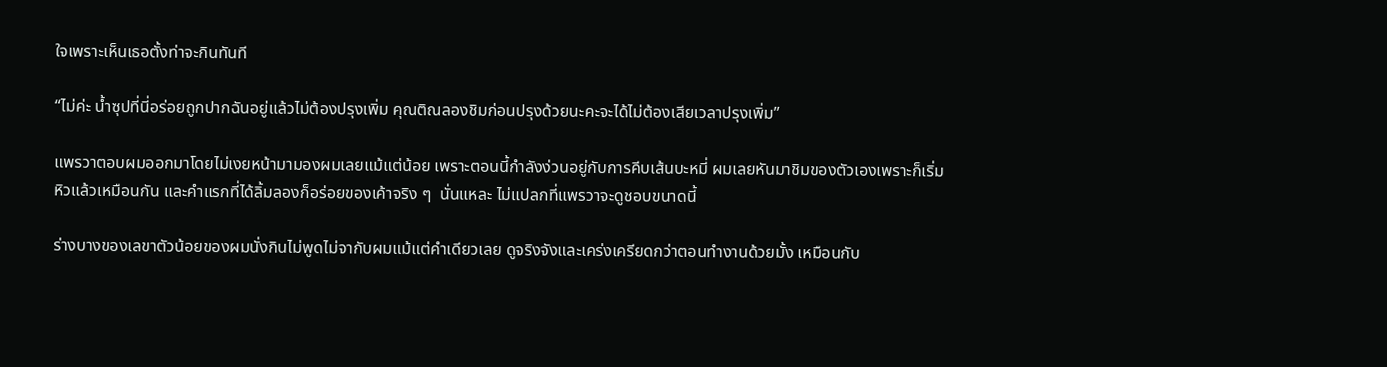ใจเพราะเห็นเธอตั้งท่าจะกินทันที

“ไม่ค่ะ น้ำซุปที่นี่อร่อยถูกปากฉันอยู่แล้วไม่ต้องปรุงเพิ่ม คุณติณลองชิมก่อนปรุงด้วยนะคะจะได้ไม่ต้องเสียเวลาปรุงเพิ่ม”

แพรวาตอบผมออกมาโดยไม่เงยหน้ามามองผมเลยแม้แต่น้อย เพราะตอนนี้กำลังง่วนอยู่กับการคีบเส้นบะหมี่ ผมเลยหันมาชิมของตัวเองเพราะก็เริ่มหิวแล้วเหมือนกัน และคำแรกที่ได้ลิ้มลองก็อร่อยของเค้าจริง ๆ  นั่นแหละ ไม่แปลกที่แพรวาจะดูชอบขนาดนี้

ร่างบางของเลขาตัวน้อยของผมนั่งกินไม่พูดไม่จากับผมแม้แต่คำเดียวเลย ดูจริงจังและเคร่งเครียดกว่าตอนทำงานด้วยมั้ง เหมือนกับ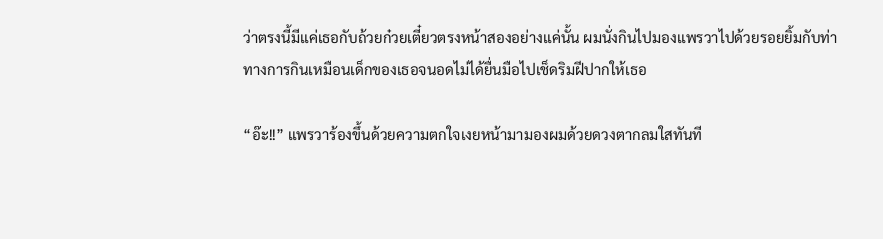ว่าตรงนี้มีแค่เธอกับถ้วยก๋วยเตี๋ยวตรงหน้าสองอย่างแค่นั้น ผมนั่งกินไปมองแพรวาไปด้วยรอยยิ้มกับท่าทางการกินเหมือนเด็กของเธอจนอดไม่ได้ยื่นมือไปเช็ดริมฝีปากให้เธอ

“อ๊ะ!!” แพรวาร้องขึ้นด้วยความตกใจเงยหน้ามามองผมด้วยดวงตากลมใสทันที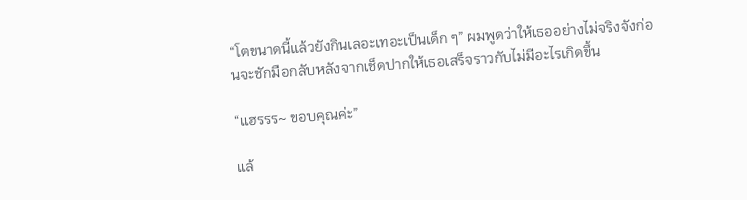“โตขนาดนี้แล้วยังกินเลอะเทอะเป็นเด็ก ๆ” ผมพูดว่าให้เธออย่างไม่จริงจังก่อนจะชักมือกลับหลังจากเช็ดปากให้เธอเสร็จราวกับไม่มีอะไรเกิดขึ้น

“แฮรรร~ ขอบคุณค่ะ”

แล้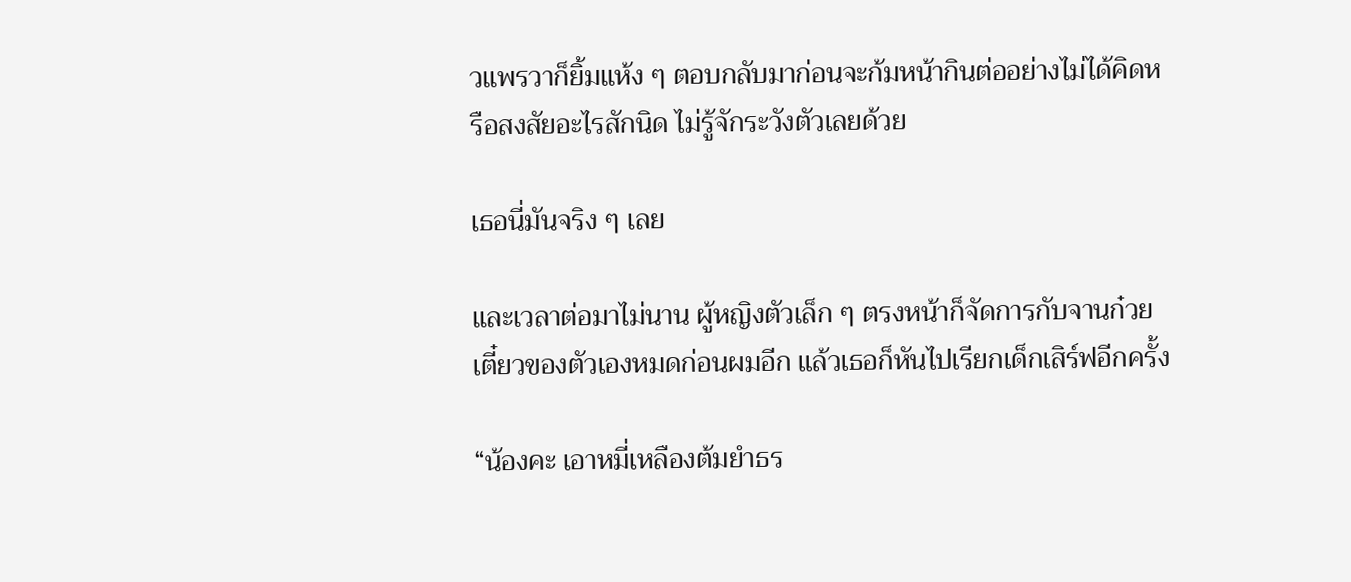วแพรวาก็ยิ้มแห้ง ๆ ตอบกลับมาก่อนจะก้มหน้ากินต่ออย่างไม่ได้คิดหรือสงสัยอะไรสักนิด ไม่รู้จักระวังตัวเลยด้วย

เธอนี่มันจริง ๆ เลย

และเวลาต่อมาไม่นาน ผู้หญิงตัวเล็ก ๆ ตรงหน้าก็จัดการกับจานก๋วยเตี๋ยวของตัวเองหมดก่อนผมอีก แล้วเธอก็หันไปเรียกเด็กเสิร์ฟอีกครั้ง

“น้องคะ เอาหมี่เหลืองต้มยำธร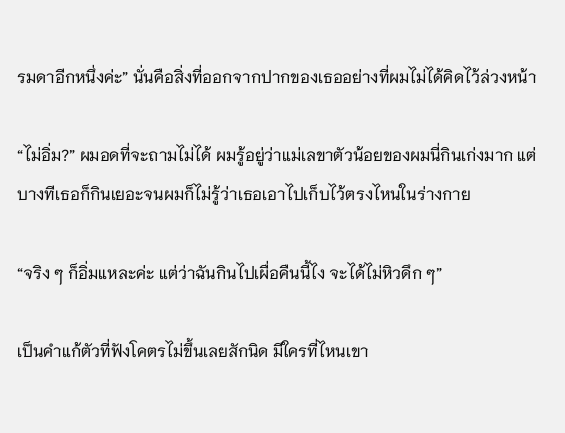รมดาอีกหนึ่งค่ะ” นั่นคือสิ่งที่ออกจากปากของเธออย่างที่ผมไม่ได้คิดไว้ล่วงหน้า

“ไม่อิ่ม?” ผมอดที่จะถามไม่ได้ ผมรู้อยู่ว่าแม่เลขาตัวน้อยของผมนี่กินเก่งมาก แต่บางทีเธอก็กินเยอะจนผมก็ไม่รู้ว่าเธอเอาไปเก็บไว้ตรงไหนในร่างกาย

“จริง ๆ ก็อิ่มแหละค่ะ แต่ว่าฉันกินไปเผื่อคืนนี้ไง จะได้ไม่หิวดึก ๆ”

เป็นคำแก้ตัวที่ฟังโคตรไม่ขึ้นเลยสักนิด มีใครที่ไหนเขา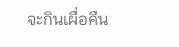จะกินเผื่อคืน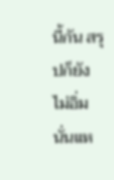นี้กัน สรุปก็ยังไม่อิ่มนั่นแห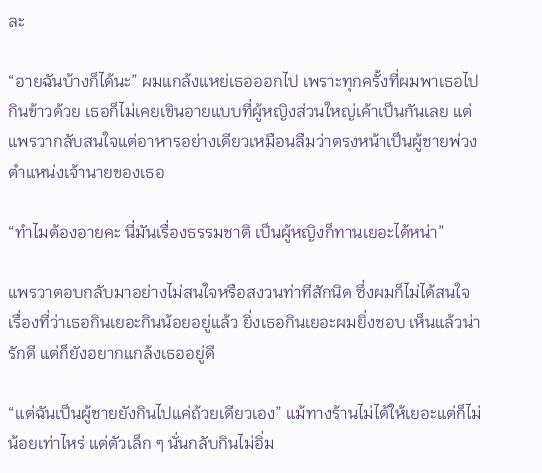ละ

“อายฉันบ้างก็ได้นะ” ผมแกล้งแหย่เธอออกไป เพราะทุกครั้งที่ผมพาเธอไปกินข้าวด้วย เธอก็ไม่เคยเขินอายแบบที่ผู้หญิงส่วนใหญ่เค้าเป็นกันเลย แต่แพรวากลับสนใจแต่อาหารอย่างเดียวเหมือนลืมว่าตรงหน้าเป็นผู้ชายพ่วงตำแหน่งเจ้านายของเธอ

“ทำไมต้องอายคะ นี่มันเรื่องธรรมชาติ เป็นผู้หญิงก็ทานเยอะได้หน่า”

แพรวาตอบกลับมาอย่างไม่สนใจหรือสงวนท่าทีสักนิด ซึ่งผมก็ไม่ได้สนใจเรื่องที่ว่าเธอกินเยอะกินน้อยอยู่แล้ว ยิ่งเธอกินเยอะผมยิ่งชอบ เห็นแล้วน่ารักดี แต่ก็ยังอยากแกล้งเธออยู่ดี

“แต่ฉันเป็นผู้ชายยังกินไปแค่ถ้วยเดียวเอง” แม้ทางร้านไม่ได้ให้เยอะแต่ก็ไม่น้อยเท่าไหร่ แต่ตัวเล็ก ๆ นั่นกลับกินไม่อิ่ม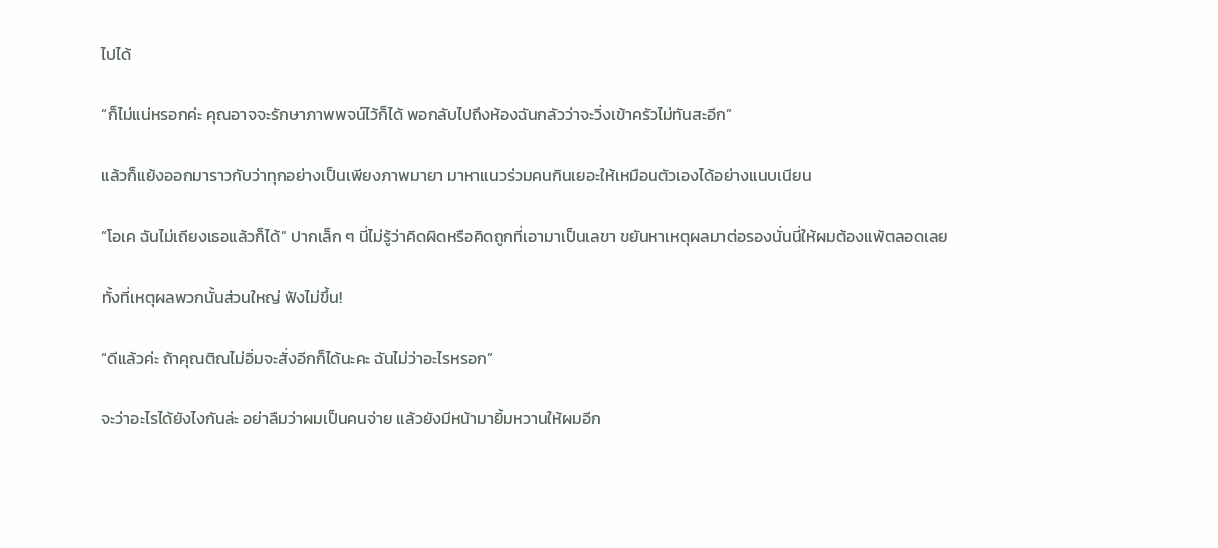ไปได้

“ก็ไม่แน่หรอกค่ะ คุณอาจจะรักษาภาพพจน์ไว้ก็ได้ พอกลับไปถึงห้องฉันกลัวว่าจะวิ่งเข้าครัวไม่ทันสะอีก”

แล้วก็แย้งออกมาราวกับว่าทุกอย่างเป็นเพียงภาพมายา มาหาแนวร่วมคนกินเยอะให้เหมือนตัวเองได้อย่างแนบเนียน

“โอเค ฉันไม่เถียงเธอแล้วก็ได้” ปากเล็ก ๆ นี่ไม่รู้ว่าคิดผิดหรือคิดถูกที่เอามาเป็นเลขา ขยันหาเหตุผลมาต่อรองนั่นนี่ให้ผมต้องแพ้ตลอดเลย

ทั้งที่เหตุผลพวกนั้นส่วนใหญ่ ฟังไม่ขึ้น!

“ดีแล้วค่ะ ถ้าคุณติณไม่อิ่มจะสั่งอีกก็ได้นะคะ ฉันไม่ว่าอะไรหรอก”

จะว่าอะไรได้ยังไงกันล่ะ อย่าลืมว่าผมเป็นคนจ่าย แล้วยังมีหน้ามายิ้มหวานให้ผมอีก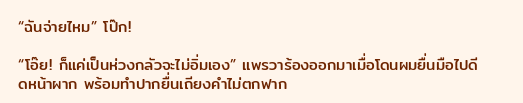“ฉันจ่ายไหม” โป๊ก!

“โอ๊ย! ก็แค่เป็นห่วงกลัวจะไม่อิ่มเอง” แพรวาร้องออกมาเมื่อโดนผมยื่นมือไปดีดหน้าผาก พร้อมทำปากยื่นเถียงคำไม่ตกฟาก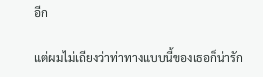อีก

แต่ผมไม่เถียงว่าท่าทางแบบนี้ของเธอก็น่ารัก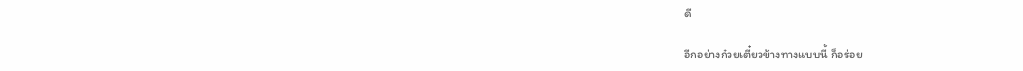ดี

อีกอย่างก๋วยเตี๋ยวข้างทางแบบนี้ ก็อร่อย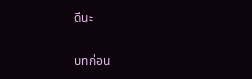ดีนะ

บทก่อน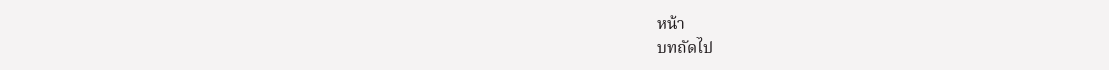หน้า
บทถัดไป